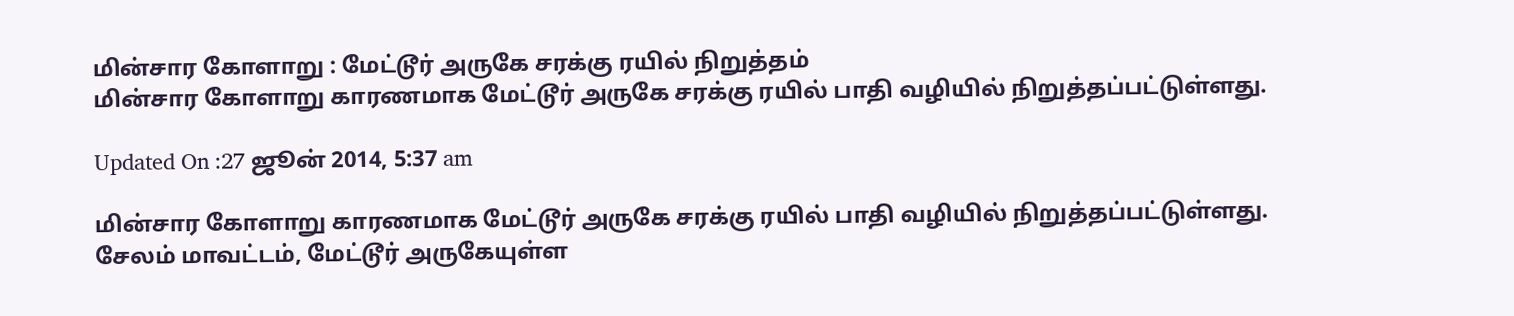மின்சார கோளாறு : மேட்டூர் அருகே சரக்கு ரயில் நிறுத்தம்
மின்சார கோளாறு காரணமாக மேட்டூர் அருகே சரக்கு ரயில் பாதி வழியில் நிறுத்தப்பட்டுள்ளது.

Updated On :27 ஜூன் 2014, 5:37 am

மின்சார கோளாறு காரணமாக மேட்டூர் அருகே சரக்கு ரயில் பாதி வழியில் நிறுத்தப்பட்டுள்ளது.
சேலம் மாவட்டம், மேட்டூர் அருகேயுள்ள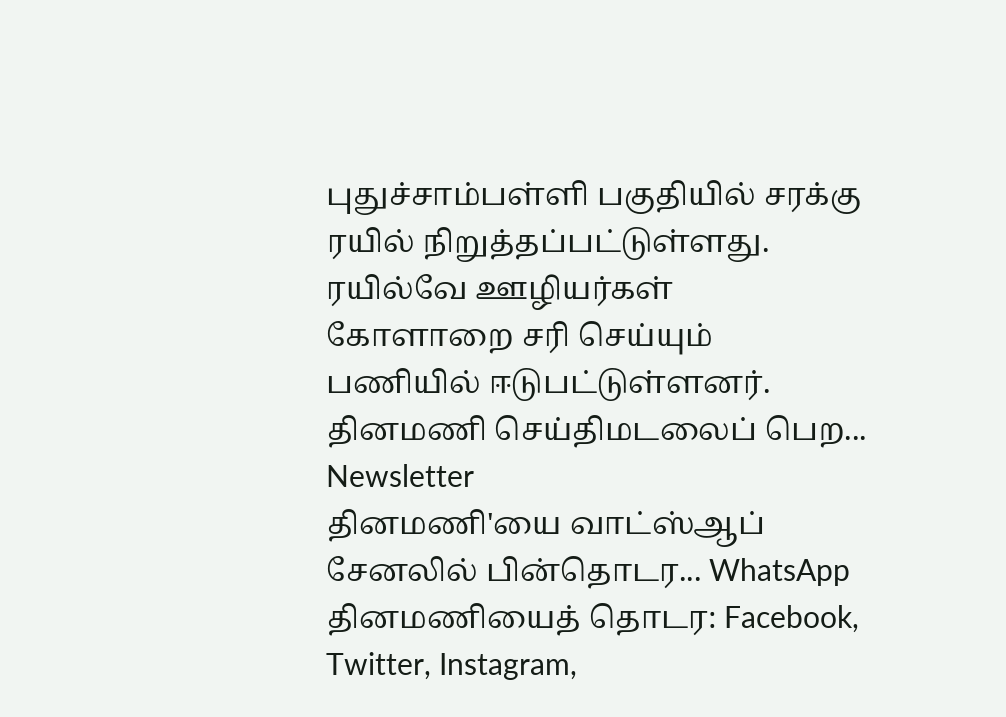புதுச்சாம்பள்ளி பகுதியில் சரக்கு ரயில் நிறுத்தப்பட்டுள்ளது. ரயில்வே ஊழியர்கள் கோளாறை சரி செய்யும் பணியில் ஈடுபட்டுள்ளனர்.
தினமணி செய்திமடலைப் பெற... Newsletter
தினமணி'யை வாட்ஸ்ஆப் சேனலில் பின்தொடர... WhatsApp
தினமணியைத் தொடர: Facebook, Twitter, Instagram,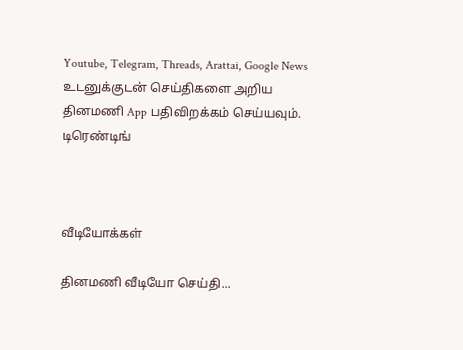Youtube, Telegram, Threads, Arattai, Google News
உடனுக்குடன் செய்திகளை அறிய தினமணி App பதிவிறக்கம் செய்யவும்.
டிரெண்டிங்



வீடியோக்கள்

தினமணி வீடியோ செய்தி...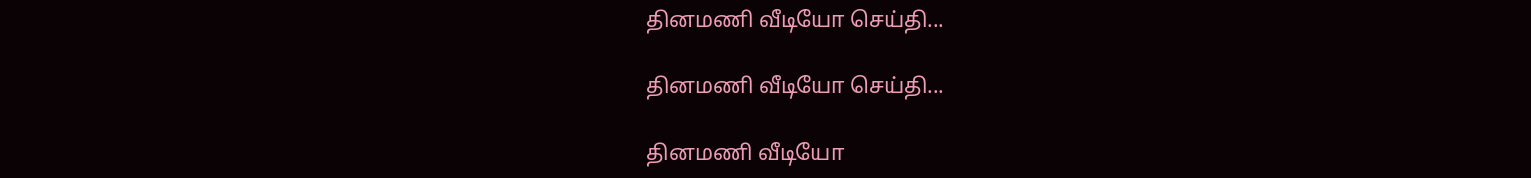தினமணி வீடியோ செய்தி...

தினமணி வீடியோ செய்தி...

தினமணி வீடியோ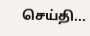செய்தி...